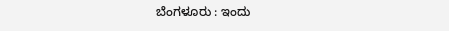ಬೆಂಗಳೂರು : ಇಂದು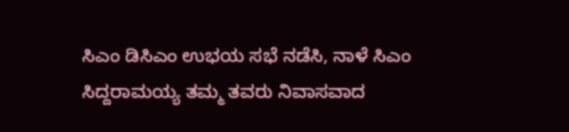ಸಿಎಂ ಡಿಸಿಎಂ ಉಭಯ ಸಭೆ ನಡೆಸಿ, ನಾಳೆ ಸಿಎಂ ಸಿದ್ದರಾಮಯ್ಯ ತಮ್ಮ ತವರು ನಿವಾಸವಾದ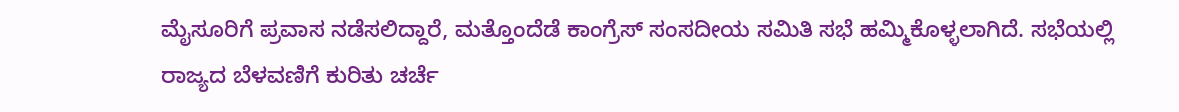ಮೈಸೂರಿಗೆ ಪ್ರವಾಸ ನಡೆಸಲಿದ್ದಾರೆ, ಮತ್ತೊಂದೆಡೆ ಕಾಂಗ್ರೆಸ್ ಸಂಸದೀಯ ಸಮಿತಿ ಸಭೆ ಹಮ್ಮಿಕೊಳ್ಳಲಾಗಿದೆ. ಸಭೆಯಲ್ಲಿ ರಾಜ್ಯದ ಬೆಳವಣಿಗೆ ಕುರಿತು ಚರ್ಚೆ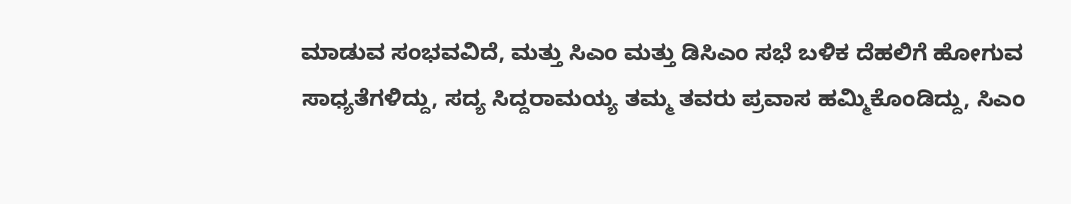ಮಾಡುವ ಸಂಭವವಿದೆ, ಮತ್ತು ಸಿಎಂ ಮತ್ತು ಡಿಸಿಎಂ ಸಭೆ ಬಳಿಕ ದೆಹಲಿಗೆ ಹೋಗುವ ಸಾಧ್ಯತೆಗಳಿದ್ದು, ಸದ್ಯ ಸಿದ್ದರಾಮಯ್ಯ ತಮ್ಮ ತವರು ಪ್ರವಾಸ ಹಮ್ಮಿಕೊಂಡಿದ್ದು, ಸಿಎಂ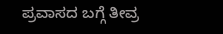ಪ್ರವಾಸದ ಬಗ್ಗೆ ತೀವ್ರ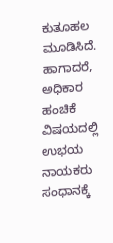ಕುತೂಹಲ ಮೂಡಿಸಿದೆ. ಹಾಗಾದರೆ, ಅಧಿಕಾರ ಹಂಚಿಕೆ ವಿಷಯದಲ್ಲಿ ಉಭಯ ನಾಯಕರು ಸಂಧಾನಕ್ಕೆ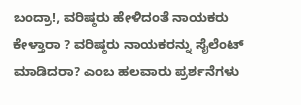ಬಂದ್ರಾ!, ವರಿಷ್ಠರು ಹೇಳಿದಂತೆ ನಾಯಕರು ಕೇಳ್ತಾರಾ ? ವರಿಷ್ಠರು ನಾಯಕರನ್ನು ಸೈಲೆಂಟ್ ಮಾಡಿದರಾ? ಎಂಬ ಹಲವಾರು ಪ್ರರ್ಶನೆಗಳು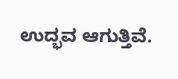ಉದ್ಭವ ಆಗುತ್ತಿವೆ.